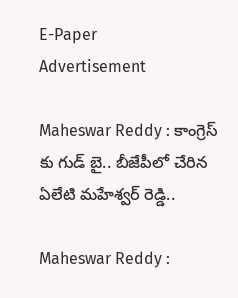E-Paper
Advertisement

Maheswar Reddy : కాంగ్రెస్ కు గుడ్ బై.. బీజేపీలో చేరిన ఏలేటి మహేశ్వర్ రెడ్డి..

Maheswar Reddy :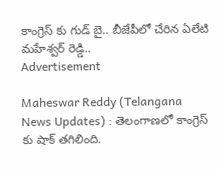కాంగ్రెస్ కు గుడ్ బై.. బీజేపీలో చేరిన ఏలేటి మహేశ్వర్ రెడ్డి..
Advertisement

Maheswar Reddy (Telangana News Updates) : తెలంగాణలో కాంగ్రెస్ కు షాక్ తగిలింది.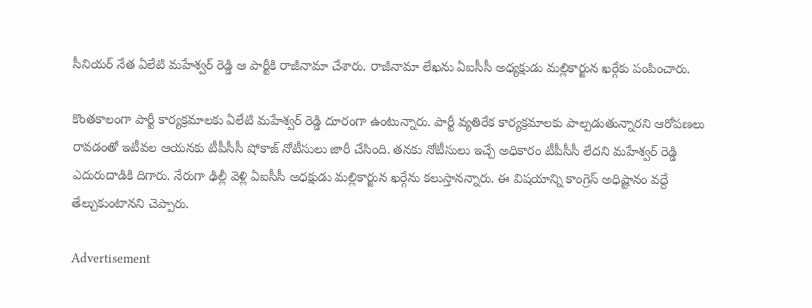సీనియర్ నేత ఏలేటి మహేశ్వర్ రెడ్డి ఆ పార్టీకి రాజీనామా చేశారు. రాజీనామా లేఖను ఏఐసీసీ అధ్యక్షుడు మల్లికార్జున ఖర్గేకు పంపించారు.

కొంతకాలంగా పార్టీ కార్యక్రమాలకు ఏలేటి మహేశ్వర్ రెడ్డి దూరంగా ఉంటున్నారు. పార్టీ వ్యతిరేక కార్యక్రమాలకు పాల్పడుతున్నారని ఆరోపణలు రావడంతో ఇటీవల ఆయనకు టీపీసీసీ షోకాజ్ నోటీసులు జారీ చేసింది. తనకు నోటీసులు ఇచ్చే అధికారం టీపీసీసీ లేదని మహేశ్వర్ రెడ్డి ఎదురుదాడికి దిగారు. నేరుగా ఢిల్లీ వెళ్లి ఏఐసీసీ అధక్షుడు మల్లికార్జున ఖర్గేను కలుస్తానన్నారు. ఈ విషయాన్ని కాంగ్రెస్ అధిష్టానం వద్దే తేల్చుకుంటానని చెప్పారు.

Advertisement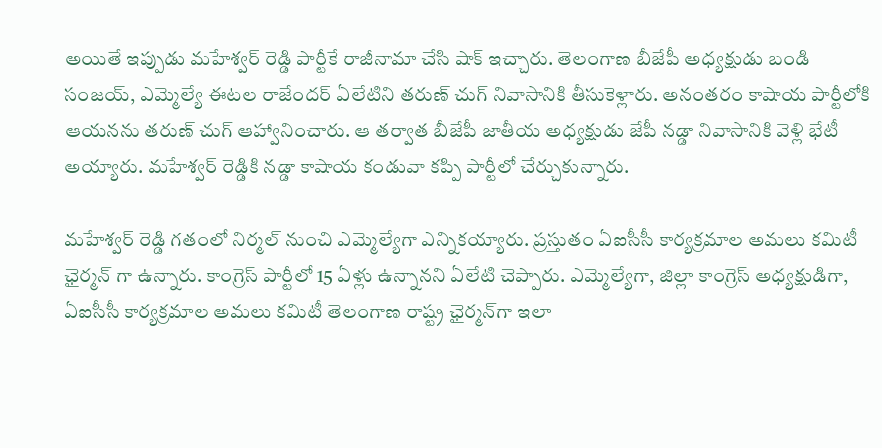అయితే ఇప్పుడు మహేశ్వర్ రెడ్డి పార్టీకే రాజీనామా చేసి షాక్ ఇచ్చారు. తెలంగాణ బీజేపీ అధ్యక్షుడు బండి సంజయ్, ఎమ్మెల్యే ఈటల రాజేందర్ ఏలేటిని తరుణ్ చుగ్ నివాసానికి తీసుకెళ్లారు. అనంతరం కాషాయ పార్టీలోకి ఆయనను తరుణ్ చుగ్ ఆహ్వానించారు. ఆ తర్వాత బీజేపీ జాతీయ అధ్యక్షుడు జేపీ నడ్డా నివాసానికి వెళ్లి భేటీ అయ్యారు. మహేశ్వర్ రెడ్డికి నడ్డా కాషాయ కండువా కప్పి పార్టీలో చేర్చుకున్నారు.

మహేశ్వర్ రెడ్డి గతంలో నిర్మల్‌ నుంచి ఎమ్మెల్యేగా ఎన్నికయ్యారు. ప్రస్తుతం ఏఐసీసీ కార్యక్రమాల అమలు కమిటీ ఛైర్మన్ గా ఉన్నారు. కాంగ్రెస్ పార్టీలో 15 ఏళ్లు ఉన్నానని ఏలేటి చెప్పారు. ఎమ్మెల్యేగా, జిల్లా కాంగ్రెస్ అధ్యక్షుడిగా, ఏఐసీసీ కార్యక్రమాల అమలు కమిటీ తెలంగాణ రాష్ట్ర ఛైర్మన్‌గా ఇలా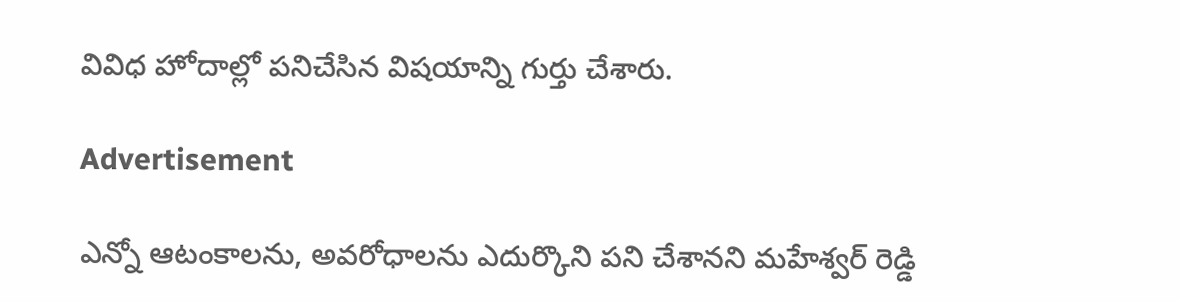వివిధ హోదాల్లో పనిచేసిన విషయాన్ని గుర్తు చేశారు.

Advertisement

ఎన్నో ఆటంకాలను, అవరోధాలను ఎదుర్కొని పని చేశానని మహేశ్వర్ రెడ్డి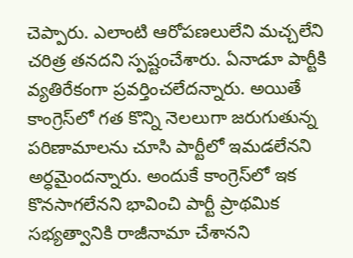చెప్పారు. ఎలాంటి ఆరోపణలులేని మచ్చలేని చరిత్ర తనదని స్పష్టంచేశారు. ఏనాడూ పార్టీకి వ్యతిరేకంగా ప్రవర్తించలేదన్నారు. అయితే కాంగ్రెస్‌లో గత కొన్ని నెలలుగా జరుగుతున్న పరిణామాలను చూసి పార్టీలో ఇమడలేనని అర్ధమైందన్నారు. అందుకే కాంగ్రెస్‌లో ఇక కొనసాగలేనని భావించి పార్టీ ప్రాథమిక సభ్యత్వానికి రాజీనామా చేశానని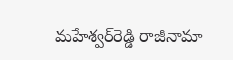మహేశ్వర్‌రెడ్డి రాజీనామా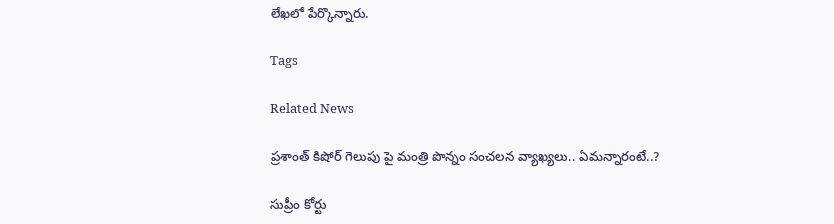లేఖలో పేర్కొన్నారు.

Tags

Related News

ప్రశాంత్ కిషోర్ గెలుపు పై మంత్రి పొన్నం సంచలన వ్యాఖ్యలు.. ఏమన్నారంటే..?

సుప్రీం కోర్టు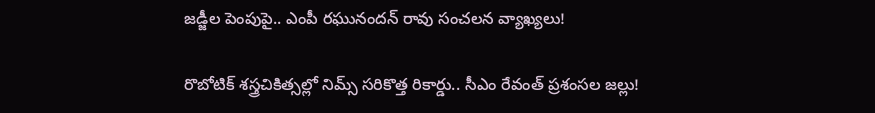జడ్జీల పెంపుపై.. ఎంపీ రఘునందన్ రావు సంచలన వ్యాఖ్యలు!

రొబోటిక్ శస్త్రచికిత్సల్లో నిమ్స్ సరికొత్త రికార్డు.. సీఎం రేవంత్ ప్రశంసల జల్లు!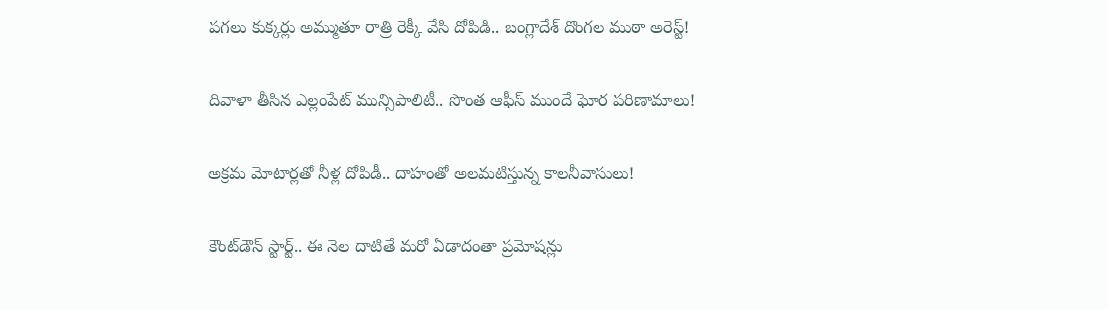పగలు కుక్కర్లు అమ్ముతూ రాత్రి రెక్కీ వేసి దోపిడి.. బంగ్లాదేశ్ దొంగల ముఠా అరెస్ట్!

దివాళా తీసిన ఎల్లంపేట్ మున్సిపాలిటీ.. సొంత ఆఫీస్ ముందే ఘోర పరిణామాలు!

అక్రమ మోటార్లతో నీళ్ల దోపిడీ.. దాహంతో అలమటిస్తున్న కాలనీవాసులు!

కౌంట్‌డౌన్ స్టార్ట్.. ఈ నెల దాటితే మరో ఏడాదంతా ప్రమోషన్లు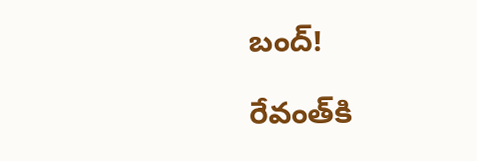బంద్!

రేవంత్‌కి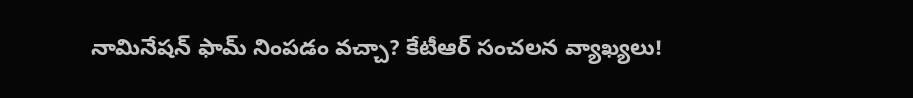నామినేషన్ ఫామ్ నింపడం వచ్చా? కేటీఆర్ సంచలన వ్యాఖ్యలు!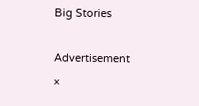Big Stories

Advertisement
×